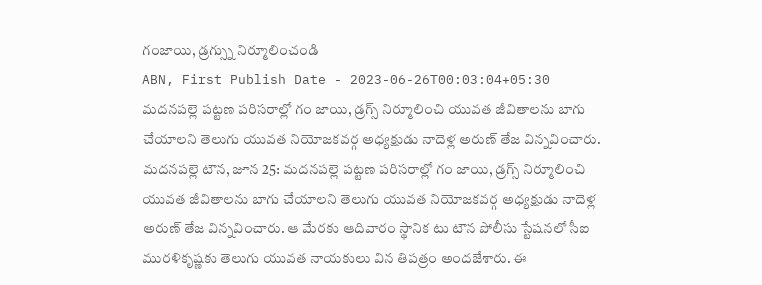గంజాయి, డ్రగ్స్ను నిర్మూలించండి
ABN, First Publish Date - 2023-06-26T00:03:04+05:30
మదనపల్లె పట్టణ పరిసరాల్లో గం జాయి, డ్రగ్స్ నిర్మూలించి యువత జీవితాలను బాగు చేయాలని తెలుగు యువత నియోజకవర్గ అధ్యక్షుడు నాదెళ్ల అరుణ్ తేజ విన్నవించారు.
మదనపల్లె టౌన, జూన 25: మదనపల్లె పట్టణ పరిసరాల్లో గం జాయి, డ్రగ్స్ నిర్మూలించి యువత జీవితాలను బాగు చేయాలని తెలుగు యువత నియోజకవర్గ అధ్యక్షుడు నాదెళ్ల అరుణ్ తేజ విన్నవించారు. ఆ మేరకు ఆదివారం స్థానిక టు టౌన పోలీసు స్టేషనలో సీఐ మురళికృష్ణకు తెలుగు యువత నాయకులు విన తిపత్రం అందజేశారు. ఈ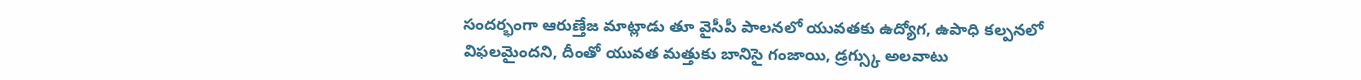సందర్భంగా ఆరుణ్తేజ మాట్లాడు తూ వైసీపీ పాలనలో యువతకు ఉద్యోగ, ఉపాధి కల్పనలో విఫలమైందని, దీంతో యువత మత్తుకు బానిసై గంజాయి, డ్రగ్స్కు అలవాటు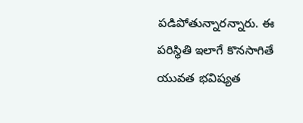పడిపోతున్నారన్నారు. ఈ పరిస్థితి ఇలాగే కొనసాగితే యువత భవిష్యత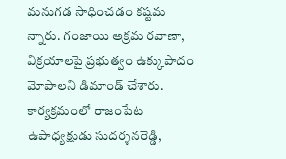మనుగడ సాధించడం కష్టమ న్నారు. గంజాయి అక్రమ రవాణా, విక్రయాలపై ప్రభుత్వం ఉక్కుపాదం మోపాలని డిమాండ్ చేశారు. కార్యక్రమంలో రాజంపేట ఉపాధ్యక్షుడు సుదర్శనరెడ్డి,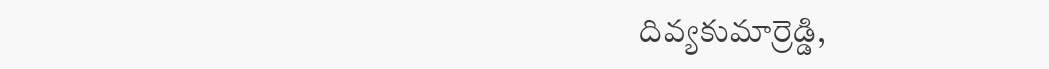దివ్యకుమార్రెడ్డి,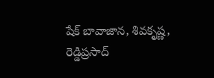షేక్ బావాజాన, శివకృష్ణ, రెడ్డిప్రసాద్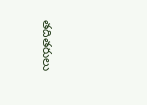తదితరులు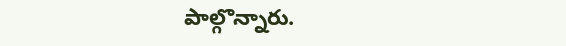పాల్గొన్నారు.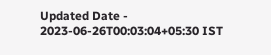Updated Date - 2023-06-26T00:03:04+05:30 IST